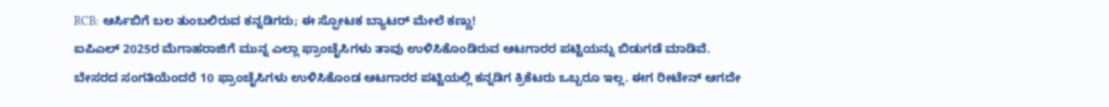RCB: ಆರ್ಸಿಬಿಗೆ ಬಲ ತುಂಬಲಿರುವ ಕನ್ನಡಿಗರು; ಈ ಸ್ಫೋಟಕ ಬ್ಯಾಟರ್ ಮೇಲೆ ಕಣ್ಣು!
ಐಪಿಎಲ್ 2025ರ ಮೆಗಾಹರಾಜಿಗೆ ಮುನ್ನ ಎಲ್ಲಾ ಫ್ರಾಂಚೈಸಿಗಳು ತಾವು ಉಳಿಸಿಕೊಂಡಿರುವ ಆಟಗಾರರ ಪಟ್ಟಿಯನ್ನು ಬಿಡುಗಡೆ ಮಾಡಿವೆ. ಬೇಸರದ ಸಂಗತಿಯೆಂದರೆ 10 ಫ್ರಾಂಚೈಸಿಗಳು ಉಳಿಸಿಕೊಂಡ ಆಟಗಾರರ ಪಟ್ಟಿಯಲ್ಲಿ ಕನ್ನಡಿಗ ಕ್ರಿಕೆಟರು ಒಬ್ಬರೂ ಇಲ್ಲ. ಈಗ ರೀಟೇನ್ ಆಗದೇ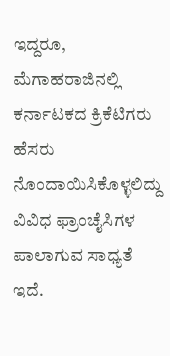ಇದ್ದರೂ, ಮೆಗಾಹರಾಜಿನಲ್ಲಿ ಕರ್ನಾಟಕದ ಕ್ರಿಕೆಟಿಗರು ಹೆಸರು ನೊಂದಾಯಿಸಿಕೊಳ್ಳಲಿದ್ದು ವಿವಿಧ ಫ್ರಾಂಚೈಸಿಗಳ ಪಾಲಾಗುವ ಸಾಧ್ಯತೆ ಇದೆ.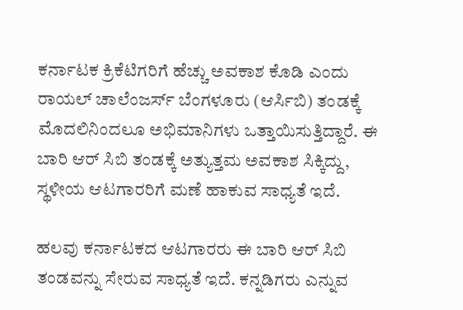ಕರ್ನಾಟಕ ಕ್ರಿಕೆಟಿಗರಿಗೆ ಹೆಚ್ಚು ಅವಕಾಶ ಕೊಡಿ ಎಂದು ರಾಯಲ್ ಚಾಲೆಂಜರ್ಸ್ ಬೆಂಗಳೂರು (ಆರ್ಸಿಬಿ) ತಂಡಕ್ಕೆ ಮೊದಲಿನಿಂದಲೂ ಅಭಿಮಾನಿಗಳು ಒತ್ತಾಯಿಸುತ್ತಿದ್ದಾರೆ. ಈ ಬಾರಿ ಆರ್ ಸಿಬಿ ತಂಡಕ್ಕೆ ಅತ್ಯುತ್ತಮ ಅವಕಾಶ ಸಿಕ್ಕಿದ್ದು, ಸ್ಥಳೀಯ ಆಟಗಾರರಿಗೆ ಮಣೆ ಹಾಕುವ ಸಾಧ್ಯತೆ ಇದೆ.

ಹಲವು ಕರ್ನಾಟಕದ ಆಟಗಾರರು ಈ ಬಾರಿ ಆರ್ ಸಿಬಿ ತಂಡವನ್ನು ಸೇರುವ ಸಾಧ್ಯತೆ ಇದೆ. ಕನ್ನಡಿಗರು ಎನ್ನುವ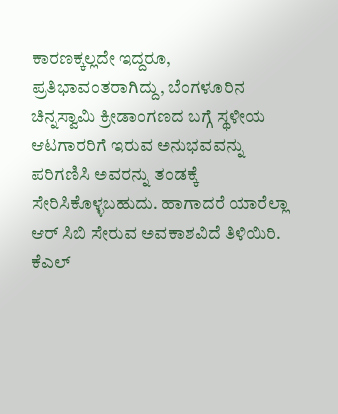ಕಾರಣಕ್ಕಲ್ಲದೇ ಇದ್ದರೂ, ಪ್ರತಿಭಾವಂತರಾಗಿದ್ದು, ಬೆಂಗಳೂರಿನ ಚಿನ್ನಸ್ವಾಮಿ ಕ್ರೀಡಾಂಗಣದ ಬಗ್ಗೆ ಸ್ಥಳೀಯ ಆಟಗಾರರಿಗೆ ಇರುವ ಅನುಭವವನ್ನು ಪರಿಗಣಿಸಿ ಅವರನ್ನು ತಂಡಕ್ಕೆ ಸೇರಿಸಿಕೊಳ್ಳಬಹುದು. ಹಾಗಾದರೆ ಯಾರೆಲ್ಲಾ ಆರ್ ಸಿಬಿ ಸೇರುವ ಅವಕಾಶವಿದೆ ತಿಳಿಯಿರಿ.
ಕೆಎಲ್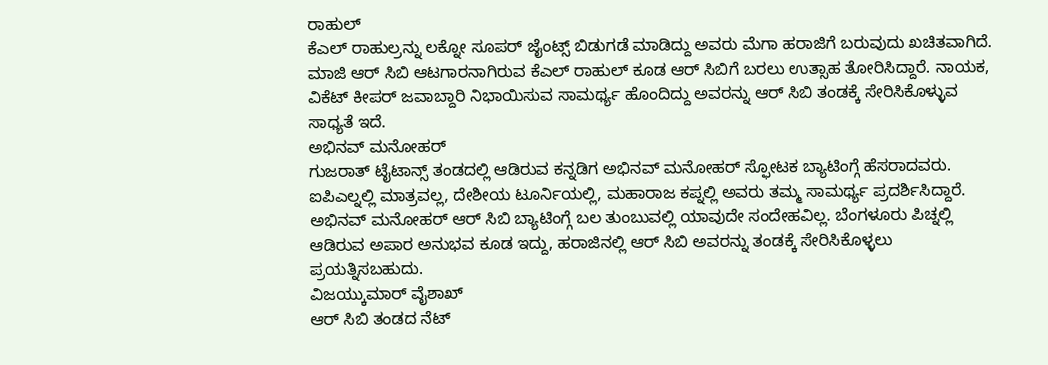ರಾಹುಲ್
ಕೆಎಲ್ ರಾಹುಲ್ರನ್ನು ಲಕ್ನೋ ಸೂಪರ್ ಜೈಂಟ್ಸ್ ಬಿಡುಗಡೆ ಮಾಡಿದ್ದು ಅವರು ಮೆಗಾ ಹರಾಜಿಗೆ ಬರುವುದು ಖಚಿತವಾಗಿದೆ. ಮಾಜಿ ಆರ್ ಸಿಬಿ ಆಟಗಾರನಾಗಿರುವ ಕೆಎಲ್ ರಾಹುಲ್ ಕೂಡ ಆರ್ ಸಿಬಿಗೆ ಬರಲು ಉತ್ಸಾಹ ತೋರಿಸಿದ್ದಾರೆ. ನಾಯಕ, ವಿಕೆಟ್ ಕೀಪರ್ ಜವಾಬ್ದಾರಿ ನಿಭಾಯಿಸುವ ಸಾಮರ್ಥ್ಯ ಹೊಂದಿದ್ದು ಅವರನ್ನು ಆರ್ ಸಿಬಿ ತಂಡಕ್ಕೆ ಸೇರಿಸಿಕೊಳ್ಳುವ ಸಾಧ್ಯತೆ ಇದೆ.
ಅಭಿನವ್ ಮನೋಹರ್
ಗುಜರಾತ್ ಟೈಟಾನ್ಸ್ ತಂಡದಲ್ಲಿ ಆಡಿರುವ ಕನ್ನಡಿಗ ಅಭಿನವ್ ಮನೋಹರ್ ಸ್ಫೋಟಕ ಬ್ಯಾಟಿಂಗ್ಗೆ ಹೆಸರಾದವರು. ಐಪಿಎಲ್ನಲ್ಲಿ ಮಾತ್ರವಲ್ಲ, ದೇಶೀಯ ಟೂರ್ನಿಯಲ್ಲಿ, ಮಹಾರಾಜ ಕಪ್ನಲ್ಲಿ ಅವರು ತಮ್ಮ ಸಾಮರ್ಥ್ಯ ಪ್ರದರ್ಶಿಸಿದ್ದಾರೆ. ಅಭಿನವ್ ಮನೋಹರ್ ಆರ್ ಸಿಬಿ ಬ್ಯಾಟಿಂಗ್ಗೆ ಬಲ ತುಂಬುವಲ್ಲಿ ಯಾವುದೇ ಸಂದೇಹವಿಲ್ಲ. ಬೆಂಗಳೂರು ಪಿಚ್ನಲ್ಲಿ ಆಡಿರುವ ಅಪಾರ ಅನುಭವ ಕೂಡ ಇದ್ದು, ಹರಾಜಿನಲ್ಲಿ ಆರ್ ಸಿಬಿ ಅವರನ್ನು ತಂಡಕ್ಕೆ ಸೇರಿಸಿಕೊಳ್ಳಲು ಪ್ರಯತ್ನಿಸಬಹುದು.
ವಿಜಯ್ಕುಮಾರ್ ವೈಶಾಖ್
ಆರ್ ಸಿಬಿ ತಂಡದ ನೆಟ್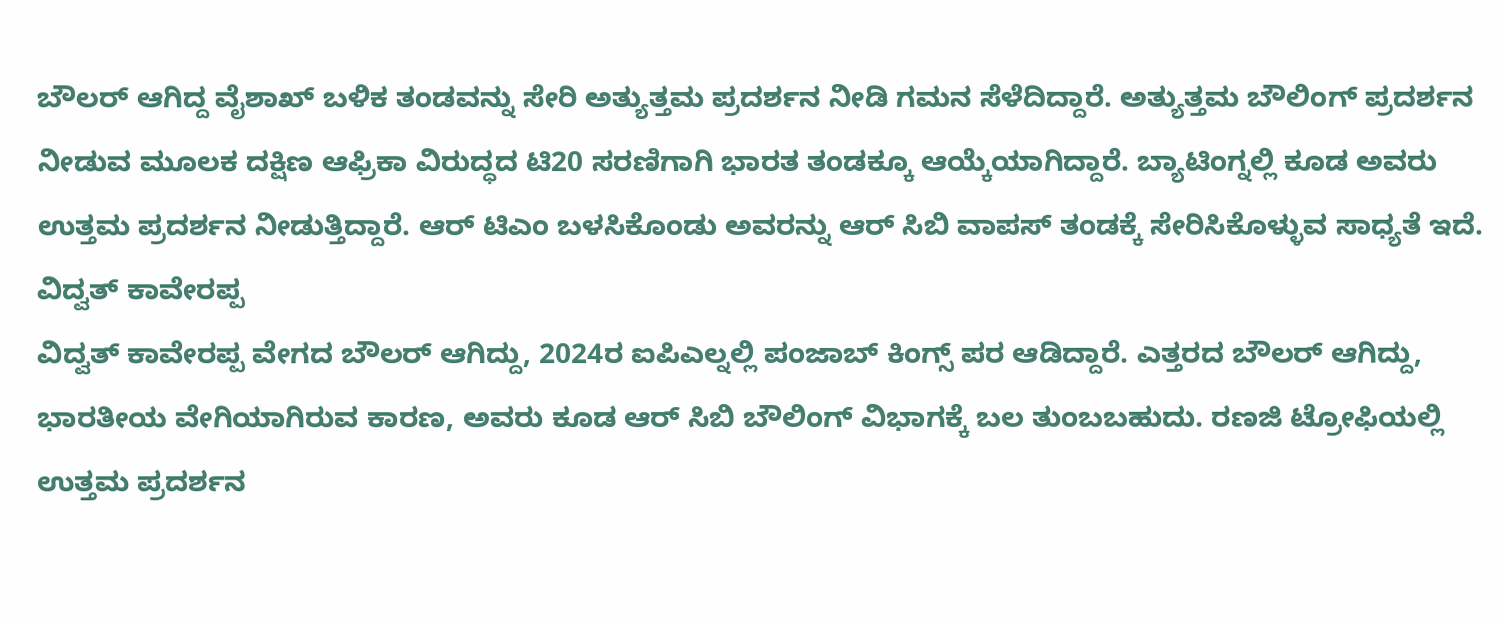ಬೌಲರ್ ಆಗಿದ್ದ ವೈಶಾಖ್ ಬಳಿಕ ತಂಡವನ್ನು ಸೇರಿ ಅತ್ಯುತ್ತಮ ಪ್ರದರ್ಶನ ನೀಡಿ ಗಮನ ಸೆಳೆದಿದ್ದಾರೆ. ಅತ್ಯುತ್ತಮ ಬೌಲಿಂಗ್ ಪ್ರದರ್ಶನ ನೀಡುವ ಮೂಲಕ ದಕ್ಷಿಣ ಆಫ್ರಿಕಾ ವಿರುದ್ಧದ ಟಿ20 ಸರಣಿಗಾಗಿ ಭಾರತ ತಂಡಕ್ಕೂ ಆಯ್ಕೆಯಾಗಿದ್ದಾರೆ. ಬ್ಯಾಟಿಂಗ್ನಲ್ಲಿ ಕೂಡ ಅವರು ಉತ್ತಮ ಪ್ರದರ್ಶನ ನೀಡುತ್ತಿದ್ದಾರೆ. ಆರ್ ಟಿಎಂ ಬಳಸಿಕೊಂಡು ಅವರನ್ನು ಆರ್ ಸಿಬಿ ವಾಪಸ್ ತಂಡಕ್ಕೆ ಸೇರಿಸಿಕೊಳ್ಳುವ ಸಾಧ್ಯತೆ ಇದೆ.
ವಿದ್ವತ್ ಕಾವೇರಪ್ಪ
ವಿದ್ವತ್ ಕಾವೇರಪ್ಪ ವೇಗದ ಬೌಲರ್ ಆಗಿದ್ದು, 2024ರ ಐಪಿಎಲ್ನಲ್ಲಿ ಪಂಜಾಬ್ ಕಿಂಗ್ಸ್ ಪರ ಆಡಿದ್ದಾರೆ. ಎತ್ತರದ ಬೌಲರ್ ಆಗಿದ್ದು, ಭಾರತೀಯ ವೇಗಿಯಾಗಿರುವ ಕಾರಣ, ಅವರು ಕೂಡ ಆರ್ ಸಿಬಿ ಬೌಲಿಂಗ್ ವಿಭಾಗಕ್ಕೆ ಬಲ ತುಂಬಬಹುದು. ರಣಜಿ ಟ್ರೋಫಿಯಲ್ಲಿ ಉತ್ತಮ ಪ್ರದರ್ಶನ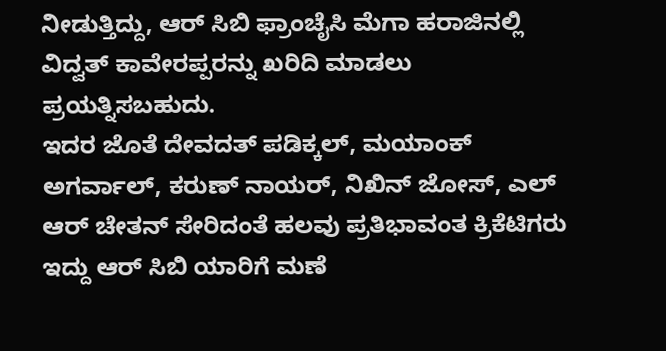ನೀಡುತ್ತಿದ್ದು, ಆರ್ ಸಿಬಿ ಫ್ರಾಂಚೈಸಿ ಮೆಗಾ ಹರಾಜಿನಲ್ಲಿ ವಿದ್ವತ್ ಕಾವೇರಪ್ಪರನ್ನು ಖರಿದಿ ಮಾಡಲು ಪ್ರಯತ್ನಿಸಬಹುದು.
ಇದರ ಜೊತೆ ದೇವದತ್ ಪಡಿಕ್ಕಲ್, ಮಯಾಂಕ್ ಅಗರ್ವಾಲ್, ಕರುಣ್ ನಾಯರ್, ನಿಖಿನ್ ಜೋಸ್, ಎಲ್ ಆರ್ ಚೇತನ್ ಸೇರಿದಂತೆ ಹಲವು ಪ್ರತಿಭಾವಂತ ಕ್ರಿಕೆಟಿಗರು ಇದ್ದು ಆರ್ ಸಿಬಿ ಯಾರಿಗೆ ಮಣೆ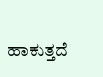ಹಾಕುತ್ತದೆ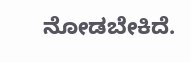ನೋಡಬೇಕಿದೆ.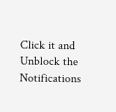Click it and Unblock the Notifications